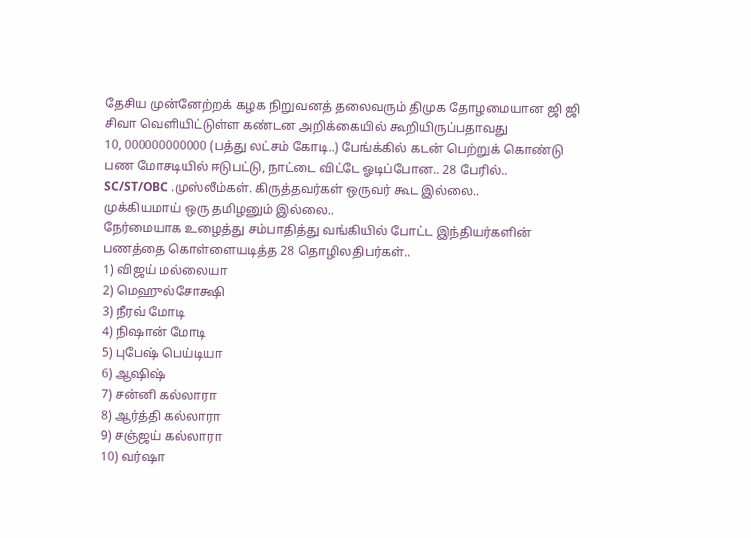தேசிய முன்னேற்றக் கழக நிறுவனத் தலைவரும் திமுக தோழமையான ஜி ஜி சிவா வெளியிட்டுள்ள கண்டன அறிக்கையில் கூறியிருப்பதாவது
10, 000000000000 (பத்து லட்சம் கோடி..) பேங்க்கில் கடன் பெற்றுக் கொண்டு பண மோசடியில் ஈடுபட்டு, நாட்டை விட்டே ஓடிப்போன.. 28 பேரில்..
SC/ST/OBC .முஸ்லீம்கள். கிருத்தவர்கள் ஒருவர் கூட இல்லை..
முக்கியமாய் ஒரு தமிழனும் இல்லை..
நேர்மையாக உழைத்து சம்பாதித்து வங்கியில் போட்ட இந்தியர்களின் பணத்தை கொள்ளையடித்த 28 தொழிலதிபர்கள்..
1) விஜய் மல்லையா
2) மெஹுல்சோக்ஷி
3) நீரவ் மோடி
4) நிஷான் மோடி
5) புபேஷ் பெய்டியா
6) ஆஷிஷ்
7) சன்னி கல்லாரா
8) ஆர்த்தி கல்லாரா
9) சஞ்ஜய் கல்லாரா
10) வர்ஷா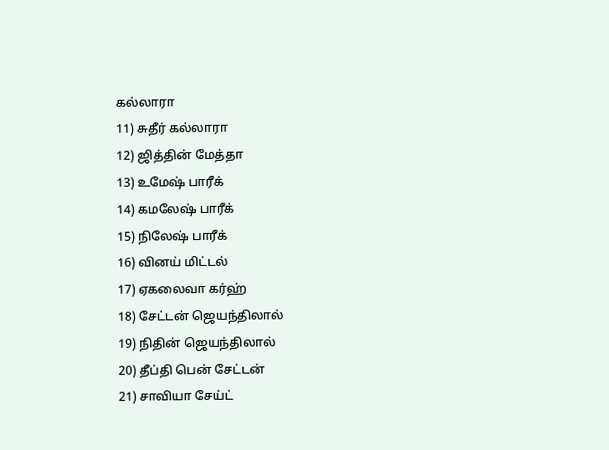கல்லாரா
11) சுதீர் கல்லாரா
12) ஜித்தின் மேத்தா
13) உமேஷ் பாரீக்
14) கமலேஷ் பாரீக்
15) நிலேஷ் பாரீக்
16) வினய் மிட்டல்
17) ஏகலைவா கர்ஹ்
18) சேட்டன் ஜெயந்திலால்
19) நிதின் ஜெயந்திலால்
20) தீப்தி பென் சேட்டன்
21) சாவியா சேய்ட்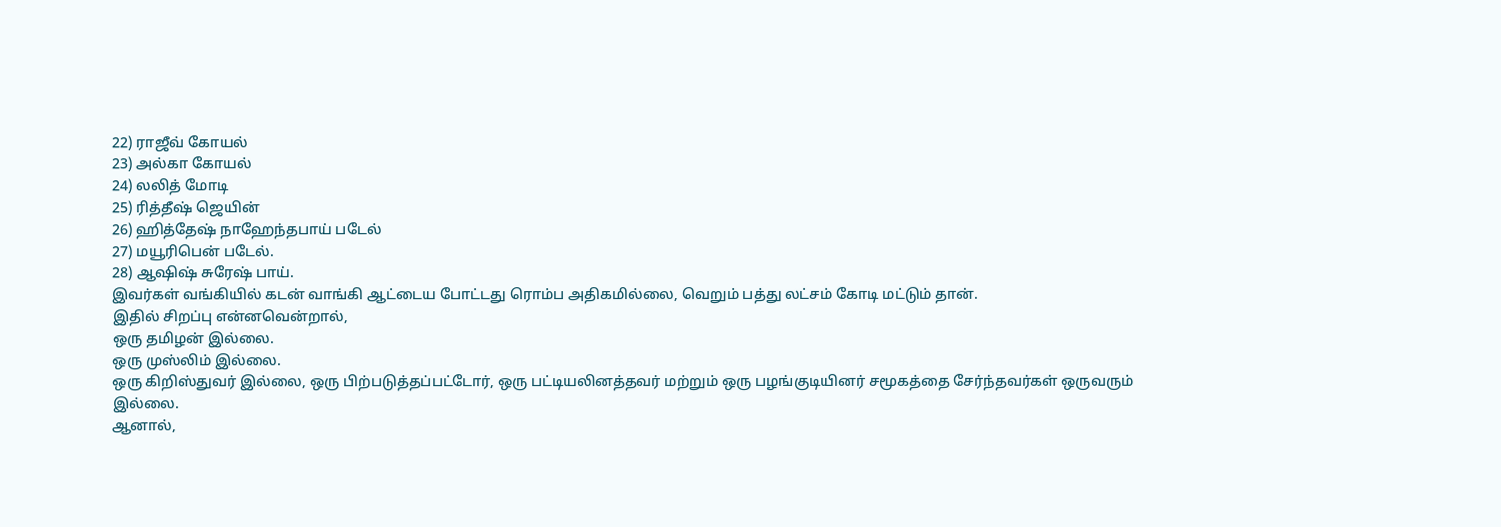22) ராஜீவ் கோயல்
23) அல்கா கோயல்
24) லலித் மோடி
25) ரித்தீஷ் ஜெயின்
26) ஹித்தேஷ் நாஹேந்தபாய் படேல்
27) மயூரிபென் படேல்.
28) ஆஷிஷ் சுரேஷ் பாய்.
இவர்கள் வங்கியில் கடன் வாங்கி ஆட்டைய போட்டது ரொம்ப அதிகமில்லை, வெறும் பத்து லட்சம் கோடி மட்டும் தான்.
இதில் சிறப்பு என்னவென்றால்,
ஒரு தமிழன் இல்லை.
ஒரு முஸ்லிம் இல்லை.
ஒரு கிறிஸ்துவர் இல்லை, ஒரு பிற்படுத்தப்பட்டோர், ஒரு பட்டியலினத்தவர் மற்றும் ஒரு பழங்குடியினர் சமூகத்தை சேர்ந்தவர்கள் ஒருவரும் இல்லை.
ஆனால்,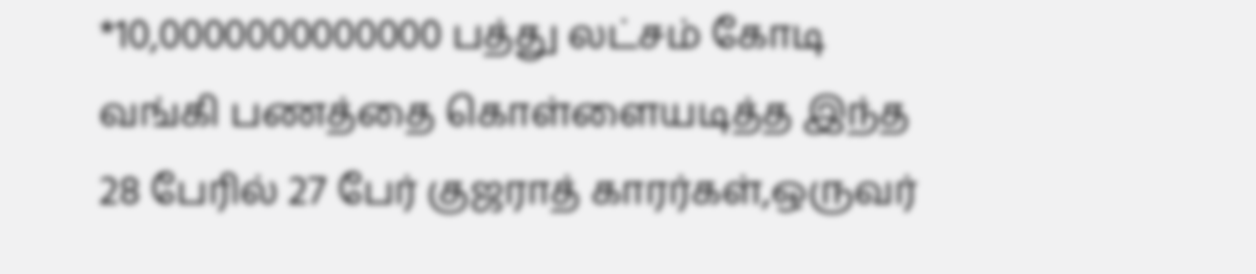*10,0000000000000 பத்து லட்சம் கோடி வங்கி பணத்தை கொள்ளையடித்த இந்த 28 பேரில் 27 பேர் குஜராத் காரர்கள்,ஒருவர்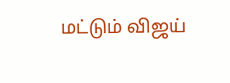மட்டும் விஜய்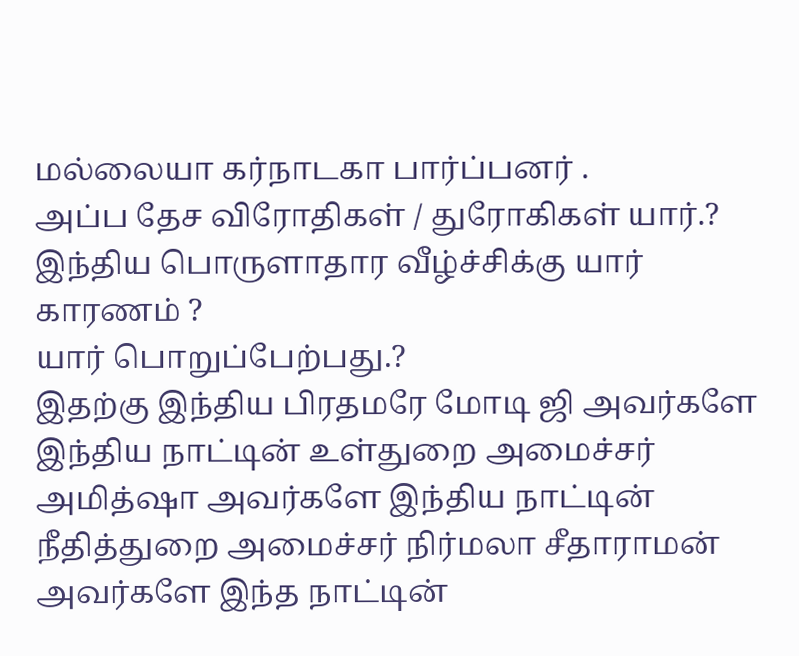மல்லையா கர்நாடகா பார்ப்பனர் .
அப்ப தேச விரோதிகள் / துரோகிகள் யார்.?
இந்திய பொருளாதார வீழ்ச்சிக்கு யார் காரணம் ?
யார் பொறுப்பேற்பது.?
இதற்கு இந்திய பிரதமரே மோடி ஜி அவர்களே இந்திய நாட்டின் உள்துறை அமைச்சர் அமித்ஷா அவர்களே இந்திய நாட்டின் நீதித்துறை அமைச்சர் நிர்மலா சீதாராமன் அவர்களே இந்த நாட்டின்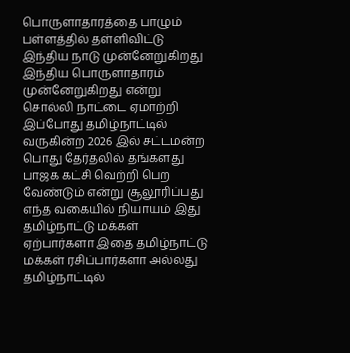பொருளாதாரத்தை பாழும் பள்ளத்தில் தள்ளிவிட்டு இந்திய நாடு முன்னேறுகிறது இந்திய பொருளாதாரம் முன்னேறுகிறது என்று சொல்லி நாட்டை ஏமாற்றி இப்போது தமிழ்நாட்டில் வருகின்ற 2026 இல் சட்டமன்ற பொது தேர்தலில் தங்களது பாஜக கட்சி வெற்றி பெற வேண்டும் என்று சூலூரிப்பது எந்த வகையில் நியாயம் இது தமிழ்நாட்டு மக்கள் ஏற்பார்களா இதை தமிழ்நாட்டு மக்கள் ரசிப்பார்களா அல்லது தமிழ்நாட்டில்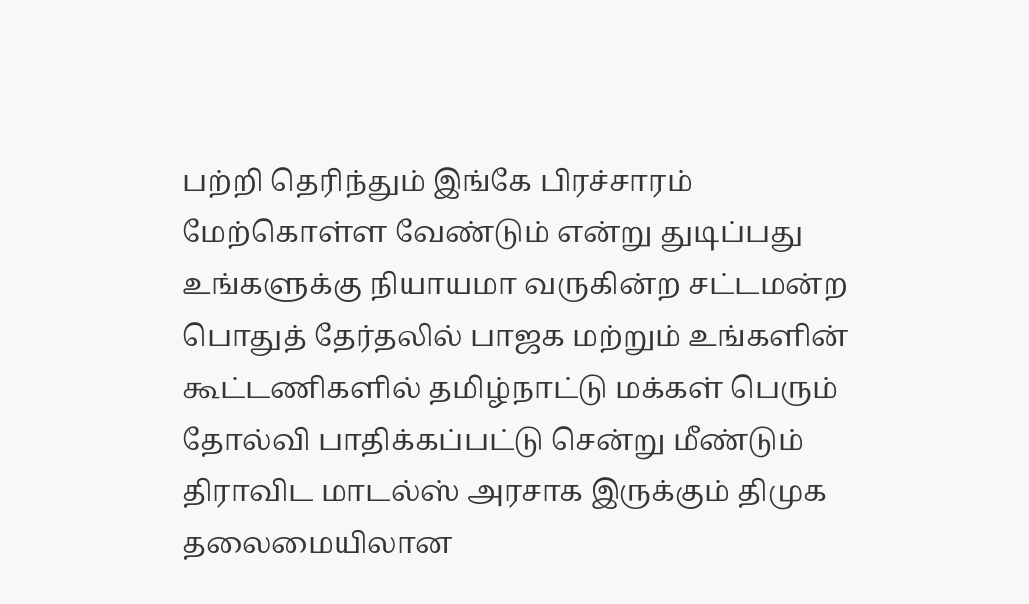பற்றி தெரிந்தும் இங்கே பிரச்சாரம் மேற்கொள்ள வேண்டும் என்று துடிப்பது உங்களுக்கு நியாயமா வருகின்ற சட்டமன்ற பொதுத் தேர்தலில் பாஜக மற்றும் உங்களின் கூட்டணிகளில் தமிழ்நாட்டு மக்கள் பெரும் தோல்வி பாதிக்கப்பட்டு சென்று மீண்டும் திராவிட மாடல்ஸ் அரசாக இருக்கும் திமுக தலைமையிலான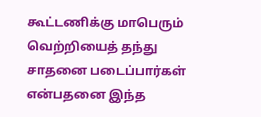கூட்டணிக்கு மாபெரும் வெற்றியைத் தந்து சாதனை படைப்பார்கள் என்பதனை இந்த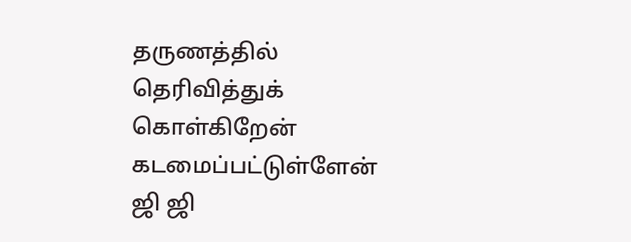தருணத்தில் தெரிவித்துக் கொள்கிறேன் கடமைப்பட்டுள்ளேன் ஜி ஜி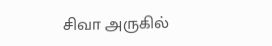சிவா அருகில்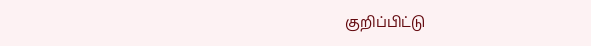குறிப்பிட்டு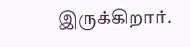இருக்கிறார்.